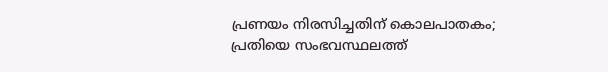പ്രണയം നിരസിച്ചതിന് കൊലപാതകം; പ്രതിയെ സംഭവസ്ഥലത്ത്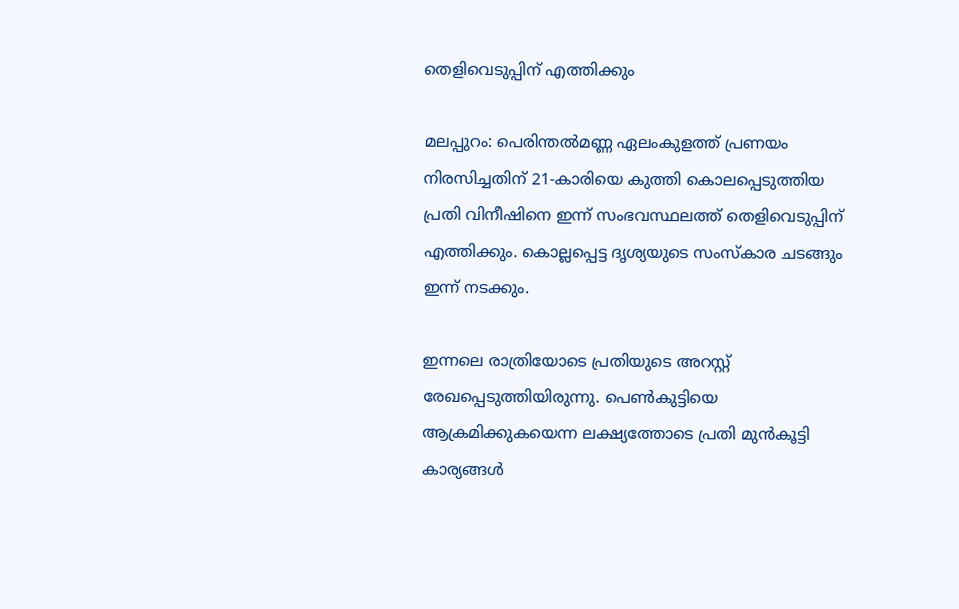തെളിവെടുപ്പിന് എത്തിക്കും

മലപ്പുറം: പെരിന്തല്‍മണ്ണ ഏലംകുളത്ത് പ്രണയം നിരസിച്ചതിന് 21-കാരിയെ കുത്തി കൊലപ്പെടുത്തിയ പ്രതി വിനീഷിനെ ഇന്ന് സംഭവസ്ഥലത്ത് തെളിവെടുപ്പിന് എത്തിക്കും. കൊല്ലപ്പെട്ട ദൃശ്യയുടെ സംസ്‌കാര ചടങ്ങും ഇന്ന് നടക്കും.

ഇന്നലെ രാത്രിയോടെ പ്രതിയുടെ അറസ്റ്റ് രേഖപ്പെടുത്തിയിരുന്നു. പെണ്‍കുട്ടിയെ ആക്രമിക്കുകയെന്ന ലക്ഷ്യത്തോടെ പ്രതി മുന്‍കൂട്ടി കാര്യങ്ങള്‍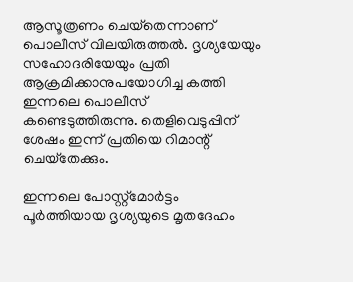ആസൂത്രണം ചെയ്‌തെന്നാണ് പൊലീസ് വിലയിരുത്തല്‍. ദൃശ്യയേയും സഹോദരിയേയും പ്രതി ആക്രമിക്കാനുപയോഗിച്ച കത്തി ഇന്നലെ പൊലീസ് കണ്ടെടുത്തിരുന്നു. തെളിവെടുപ്പിന് ശേഷം ഇന്ന് പ്രതിയെ റിമാന്റ് ചെയ്‌തേക്കും.

ഇന്നലെ പോസ്റ്റ്‌മോര്‍ട്ടം പൂര്‍ത്തിയായ ദൃശ്യയുടെ മൃതദേഹം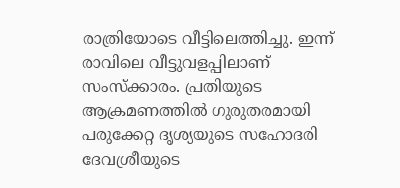രാത്രിയോടെ വീട്ടിലെത്തിച്ചു. ഇന്ന് രാവിലെ വീട്ടുവളപ്പിലാണ് സംസ്‌ക്കാരം. പ്രതിയുടെ ആക്രമണത്തില്‍ ഗുരുതരമായി പരുക്കേറ്റ ദൃശ്യയുടെ സഹോദരി ദേവശ്രീയുടെ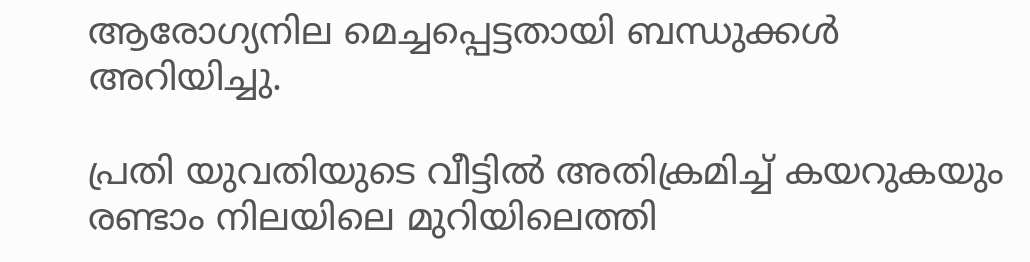ആരോഗ്യനില മെച്ചപ്പെട്ടതായി ബന്ധുക്കള്‍ അറിയിച്ചു.

പ്രതി യുവതിയുടെ വീട്ടില്‍ അതിക്രമിച്ച് കയറുകയും രണ്ടാം നിലയിലെ മുറിയിലെത്തി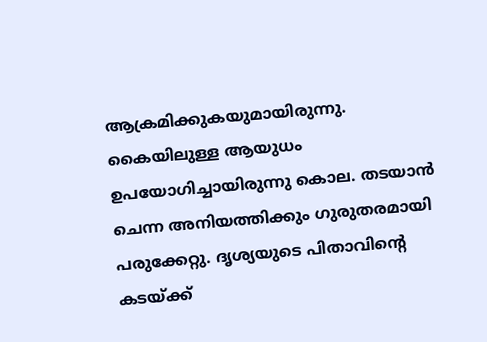ആക്രമിക്കുകയുമായിരുന്നു. കൈയിലുള്ള ആയുധം ഉപയോഗിച്ചായിരുന്നു കൊല. തടയാന്‍ ചെന്ന അനിയത്തിക്കും ഗുരുതരമായി പരുക്കേറ്റു. ദൃശ്യയുടെ പിതാവിന്റെ കടയ്ക്ക്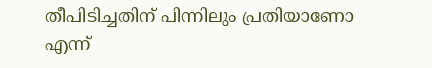തീപിടിച്ചതിന് പിന്നിലും പ്രതിയാണോ എന്ന്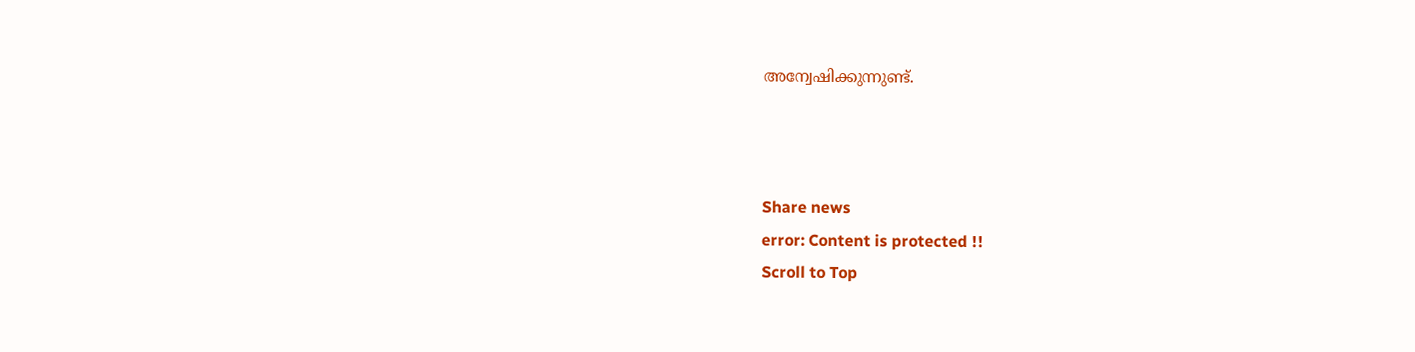അന്വേഷിക്കുന്നുണ്ട്.



Share news
error: Content is protected !!
Scroll to Top